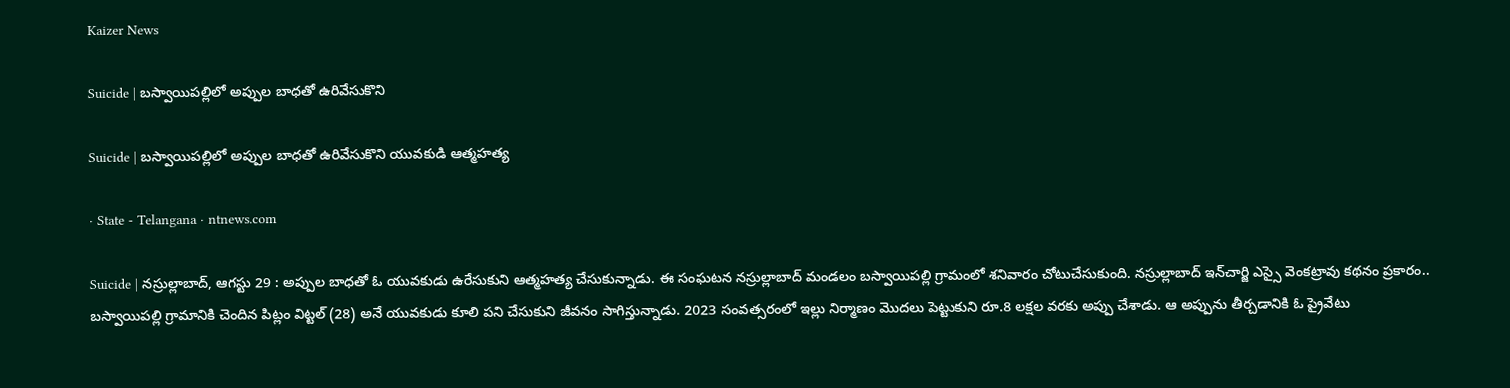Kaizer News

Suicide | బస్వాయిపల్లిలో అప్పుల బాధతో ఉరివేసుకొని

Suicide | బస్వాయిపల్లిలో అప్పుల బాధతో ఉరివేసుకొని యువకుడి ఆత్మహత్య

· State - Telangana · ntnews.com

Suicide | నస్రుల్లాబాద్, ఆగస్టు 29 : అప్పుల బాధతో ఓ యువకుడు ఉరేసుకుని ఆత్మహత్య చేసుకున్నాడు. ఈ సంఘటన నస్రుల్లాబాద్ మండలం బస్వాయిపల్లి గ్రామంలో శనివారం చోటుచేసుకుంది. నస్రుల్లాబాద్‌ ఇన్‌చార్జి ఎస్సై వెంకట్రావు కథనం ప్రకారం.. బస్వాయిపల్లి గ్రామానికి చెందిన పిట్లం విట్టల్ (28) అనే యువకుడు కూలి పని చేసుకుని జీవనం సాగిస్తున్నాడు. 2023 సంవత్సరంలో ఇల్లు నిర్మాణం మొదలు పెట్టుకుని రూ.8 లక్షల వరకు అప్పు చేశాడు. ఆ అప్పును తీర్చడానికి ఓ ప్రైవేటు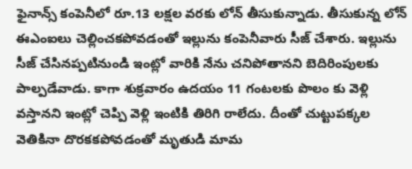ఫైనాన్స్ కంపెనీలో రూ.13 లక్షల వరకు లోన్ తీసుకున్నాడు. తీసుకున్న లోన్ ఈఎంఐలు చెల్లించకపోవడంతో ఇల్లును కంపెనీవారు సీజ్ చేశారు. ఇల్లును సీజ్ చేసినప్పటినుండి ఇంట్లో వారికి నేను చనిపోతానని బెదిరింపులకు పాల్పడేవాడు. కాగా శుక్రవారం ఉదయం 11 గంటలకు పొలం కు వెళ్లి వస్తానని ఇంట్లో చెప్పి వెళ్లి ఇంటికి తిరిగి రాలేదు. దీంతో చుట్టుపక్కల వెతికినా దొరకకపోవడంతో మృతుడి మామ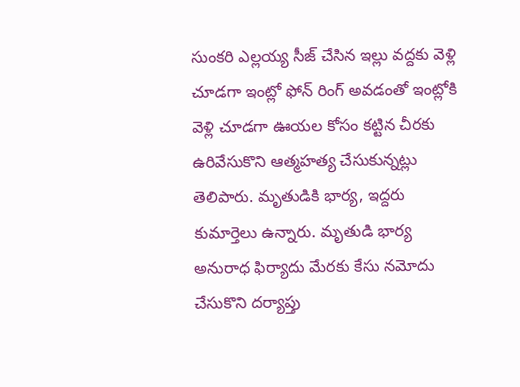సుంకరి ఎల్లయ్య సీజ్ చేసిన ఇల్లు వద్దకు వెళ్లి చూడగా ఇంట్లో ఫోన్ రింగ్ అవడంతో ఇంట్లోకి వెళ్లి చూడగా ఊయల కోసం కట్టిన చీరకు ఉరివేసుకొని ఆత్మహత్య చేసుకున్నట్లు తెలిపారు. మృతుడికి భార్య, ఇద్దరు కుమార్తెలు ఉన్నారు. మృతుడి భార్య అనురాధ ఫిర్యాదు మేరకు కేసు నమోదు చేసుకొని దర్యాప్తు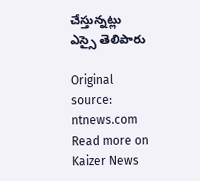చేస్తున్నట్లు ఎస్సై తెలిపారు

Original source: ntnews.com
Read more on Kaizer News